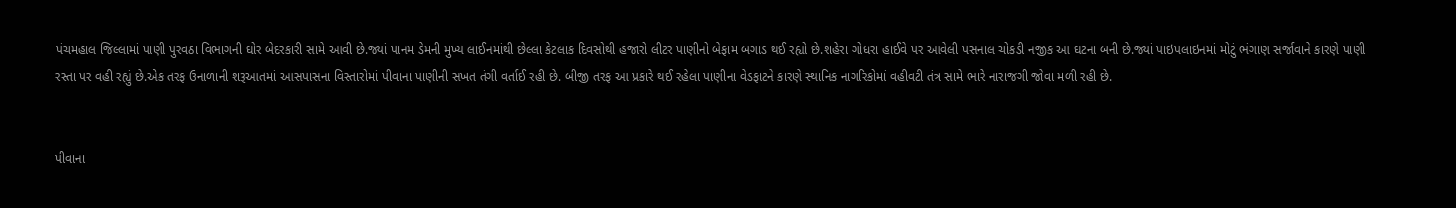પંચમહાલ જિલ્લામાં પાણી પુરવઠા વિભાગની ઘોર બેદરકારી સામે આવી છે.જ્યાં પાનમ ડેમની મુખ્ય લાઈનમાંથી છેલ્લા કેટલાક દિવસોથી હજારો લીટર પાણીનો બેફામ બગાડ થઈ રહ્યો છે.શહેરા ગોધરા હાઈવે પર આવેલી પસનાલ ચોકડી નજીક આ ઘટના બની છે.જ્યાં પાઇપલાઇનમાં મોટું ભંગાણ સર્જાવાને કારણે પાણી રસ્તા પર વહી રહ્યું છે.એક તરફ ઉનાળાની શરૂઆતમાં આસપાસના વિસ્તારોમાં પીવાના પાણીની સખત તંગી વર્તાઈ રહી છે. બીજી તરફ આ પ્રકારે થઈ રહેલા પાણીના વેડફાટને કારણે સ્થાનિક નાગરિકોમાં વહીવટી તંત્ર સામે ભારે નારાજગી જોવા મળી રહી છે.


પીવાના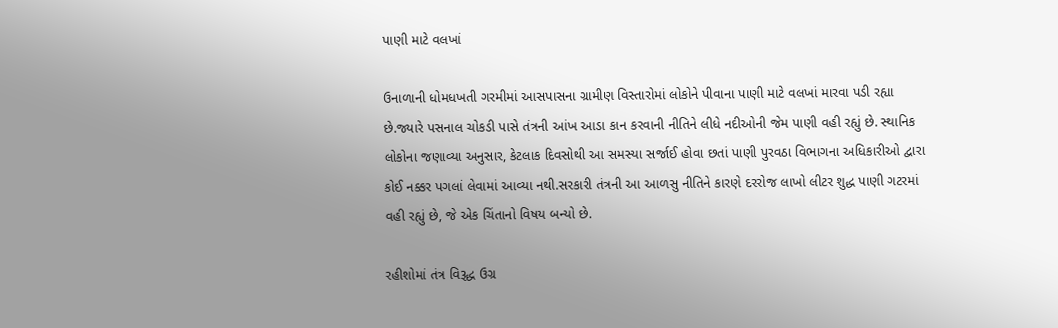પાણી માટે વલખાં

ઉનાળાની ધોમધખતી ગરમીમાં આસપાસના ગ્રામીણ વિસ્તારોમાં લોકોને પીવાના પાણી માટે વલખાં મારવા પડી રહ્યા છે.જ્યારે પસનાલ ચોકડી પાસે તંત્રની આંખ આડા કાન કરવાની નીતિને લીધે નદીઓની જેમ પાણી વહી રહ્યું છે. સ્થાનિક લોકોના જણાવ્યા અનુસાર, કેટલાક દિવસોથી આ સમસ્યા સર્જાઈ હોવા છતાં પાણી પુરવઠા વિભાગના અધિકારીઓ દ્વારા કોઈ નક્કર પગલાં લેવામાં આવ્યા નથી.સરકારી તંત્રની આ આળસુ નીતિને કારણે દરરોજ લાખો લીટર શુદ્ધ પાણી ગટરમાં વહી રહ્યું છે, જે એક ચિંતાનો વિષય બન્યો છે.

રહીશોમાં તંત્ર વિરૂદ્ધ ઉગ્ર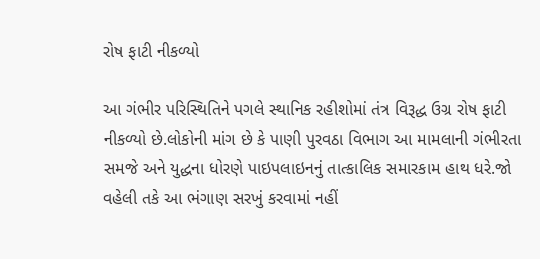રોષ ફાટી નીકળ્યો

આ ગંભીર પરિસ્થિતિને પગલે સ્થાનિક રહીશોમાં તંત્ર વિરૂદ્ધ ઉગ્ર રોષ ફાટી નીકળ્યો છે.લોકોની માંગ છે કે પાણી પુરવઠા વિભાગ આ મામલાની ગંભીરતા સમજે અને યુદ્ધના ધોરણે પાઇપલાઇનનું તાત્કાલિક સમારકામ હાથ ધરે.જો વહેલી તકે આ ભંગાણ સરખું કરવામાં નહીં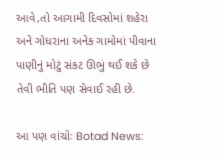આવે,તો આગામી દિવસોમાં શહેરા અને ગોધરાના અનેક ગામોમાં પીવાના પાણીનું મોટું સંકટ ઊભું થઈ શકે છે તેવી ભીતિ પણ સેવાઈ રહી છે.

આ પણ વાંચોઃ Botad News: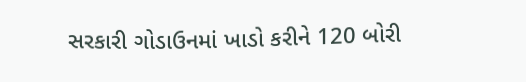સરકારી ગોડાઉનમાં ખાડો કરીને 120 બોરી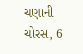ચણાની ચોરસ, 6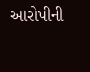આરોપીની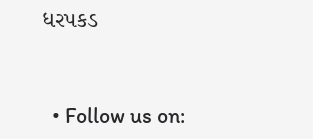ધરપકડ



  • Follow us on: